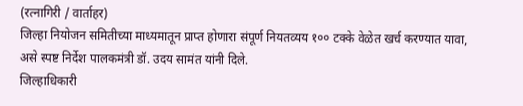(रत्नागिरी / वार्ताहर)
जिल्हा नियोजन समितीच्या माध्यमातून प्राप्त होणारा संपूर्ण नियतव्यय १०० टक्के वेळेत खर्च करण्यात यावा, असे स्पष्ट निर्देश पालकमंत्री डॉ. उदय सामंत यांनी दिले.
जिल्हाधिकारी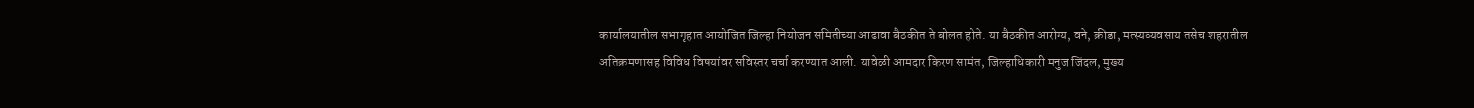कार्यालयातील सभागृहात आयोजित जिल्हा नियोजन समितीच्या आढावा बैठकीत ते बोलत होते. या बैठकीत आरोग्य, वने, क्रीडा, मत्स्यव्यवसाय तसेच शहरातील अतिक्रमणासह विविध विषयांवर सविस्तर चर्चा करण्यात आली. यावेळी आमदार किरण सामंत, जिल्हाधिकारी मनुज जिंदल, मुख्य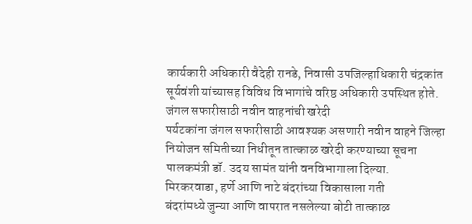कार्यकारी अधिकारी वैदेही रानडे, निवासी उपजिल्हाधिकारी चंद्रकांत सूर्यवंशी यांच्यासह विविध विभागांचे वरिष्ठ अधिकारी उपस्थित होते.
जंगल सफारीसाठी नवीन वाहनांची खरेदी
पर्यटकांना जंगल सफारीसाठी आवश्यक असणारी नवीन वाहने जिल्हा नियोजन समितीच्या निधीतून तात्काळ खरेदी करण्याच्या सूचना पालकमंत्री डॉ. उदय सामंत यांनी वनविभागाला दिल्या.
मिरकरवाडा, हर्णे आणि नाटे बंदरांच्या विकासाला गती
बंदरांमध्ये जुन्या आणि वापरात नसलेल्या बोटी तात्काळ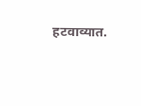हटवाव्यात.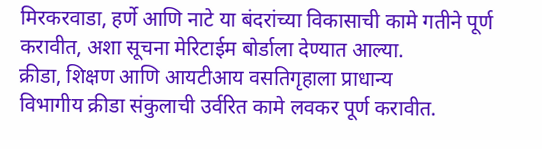मिरकरवाडा, हर्णे आणि नाटे या बंदरांच्या विकासाची कामे गतीने पूर्ण करावीत, अशा सूचना मेरिटाईम बोर्डाला देण्यात आल्या.
क्रीडा, शिक्षण आणि आयटीआय वसतिगृहाला प्राधान्य
विभागीय क्रीडा संकुलाची उर्वरित कामे लवकर पूर्ण करावीत.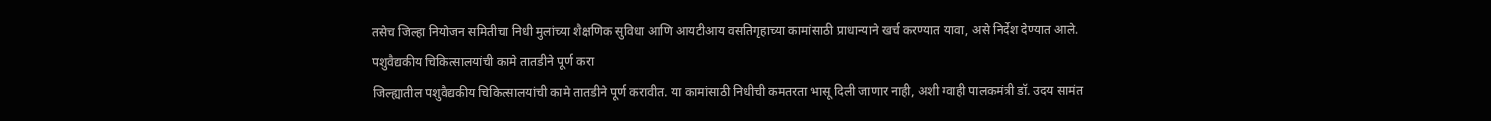तसेच जिल्हा नियोजन समितीचा निधी मुलांच्या शैक्षणिक सुविधा आणि आयटीआय वसतिगृहाच्या कामांसाठी प्राधान्याने खर्च करण्यात यावा, असे निर्देश देण्यात आले.
पशुवैद्यकीय चिकित्सालयांची कामे तातडीने पूर्ण करा
जिल्ह्यातील पशुवैद्यकीय चिकित्सालयांची कामे तातडीने पूर्ण करावीत. या कामांसाठी निधीची कमतरता भासू दिली जाणार नाही, अशी ग्वाही पालकमंत्री डॉ. उदय सामंत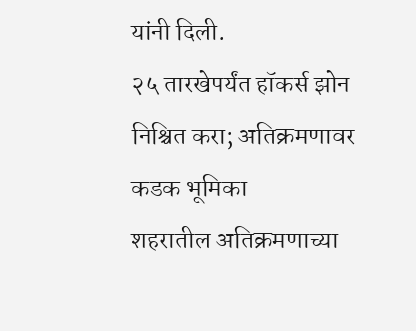यांनी दिली.
२५ तारखेपर्यंत हॉकर्स झोन निश्चित करा; अतिक्रमणावर कडक भूमिका
शहरातील अतिक्रमणाच्या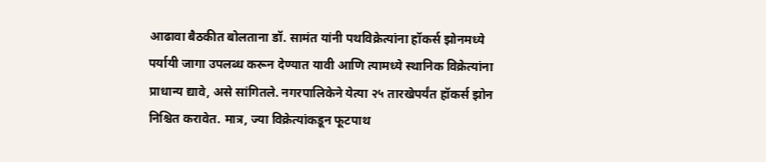आढावा बैठकीत बोलताना डॉ. सामंत यांनी पथविक्रेत्यांना हॉकर्स झोनमध्ये पर्यायी जागा उपलब्ध करून देण्यात यावी आणि त्यामध्ये स्थानिक विक्रेत्यांना प्राधान्य द्यावे, असे सांगितले. नगरपालिकेने येत्या २५ तारखेपर्यंत हॉकर्स झोन निश्चित करावेत. मात्र, ज्या विक्रेत्यांकडून फूटपाथ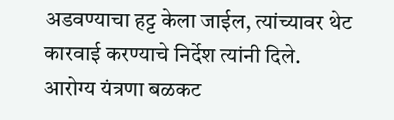अडवण्याचा हट्ट केला जाईल, त्यांच्यावर थेट कारवाई करण्याचे निर्देश त्यांनी दिले.
आरोग्य यंत्रणा बळकट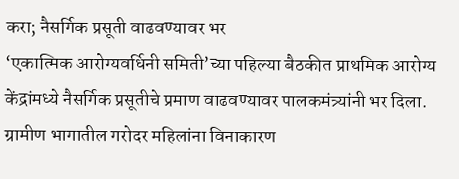करा; नैसर्गिक प्रसूती वाढवण्यावर भर
‘एकात्मिक आरोग्यवर्धिनी समिती’च्या पहिल्या बैठकीत प्राथमिक आरोग्य केंद्रांमध्ये नैसर्गिक प्रसूतीचे प्रमाण वाढवण्यावर पालकमंत्र्यांनी भर दिला. ग्रामीण भागातील गरोदर महिलांना विनाकारण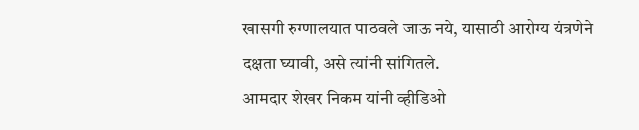खासगी रुग्णालयात पाठवले जाऊ नये, यासाठी आरोग्य यंत्रणेने दक्षता घ्यावी, असे त्यांनी सांगितले.
आमदार शेखर निकम यांनी व्हीडिओ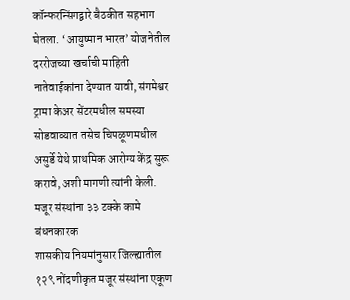कॉन्फरन्सिंगद्वारे बैठकीत सहभाग घेतला. ‘आयुष्मान भारत’ योजनेतील दररोजच्या खर्चाची माहिती नातेवाईकांना देण्यात यावी, संगमेश्वर ट्रामा केअर सेंटरमधील समस्या सोडवाव्यात तसेच चिपळूणमधील असुर्डे येथे प्राथमिक आरोग्य केंद्र सुरू करावे, अशी मागणी त्यांनी केली.
मजूर संस्थांना ३३ टक्के कामे बंधनकारक
शासकीय नियमांनुसार जिल्ह्यातील १२९ नोंदणीकृत मजूर संस्थांना एकूण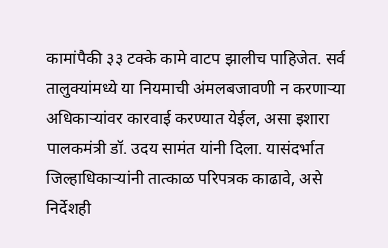कामांपैकी ३३ टक्के कामे वाटप झालीच पाहिजेत. सर्व तालुक्यांमध्ये या नियमाची अंमलबजावणी न करणाऱ्या अधिकाऱ्यांवर कारवाई करण्यात येईल, असा इशारा पालकमंत्री डॉ. उदय सामंत यांनी दिला. यासंदर्भात जिल्हाधिकाऱ्यांनी तात्काळ परिपत्रक काढावे, असे निर्देशही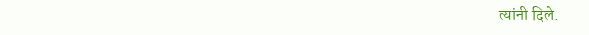त्यांनी दिले.